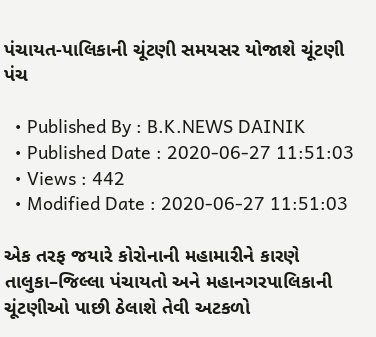પંચાયત-પાલિકાની ચૂંટણી સમયસર યોજાશે ચૂંટણી પંચ

  • Published By : B.K.NEWS DAINIK
  • Published Date : 2020-06-27 11:51:03
  • Views : 442
  • Modified Date : 2020-06-27 11:51:03

એક તરફ જયારે કોરોનાની મહામારીને કારણે તાલુકા–જિલ્લા પંચાયતો અને મહાનગરપાલિકાની ચૂંટણીઓ પાછી ઠેલાશે તેવી અટકળો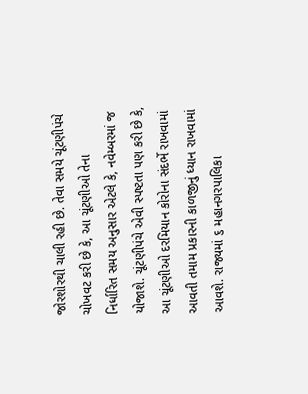જોરશોરથી ચાલી રહી છે. તેવા સમયે ચૂંટણીપંચે ચોખવટ કરી છે કે, આ ચૂંટણીઓ તેના
નિર્ધારિત સમય અનુસાર એટલે કે, નવેમ્બરમાં જ યોજાશે. ચૂંટણીપંચે એવી સ્પષ્ટતા પણ કરી છે કે, આ ચૂંટણીઓ દરમિયાન કોરોના સંદર્ભે રાખવામાં આવતી તમામ પ્રકારની કાળજીનું ધ્યાન રાખવામાં આવશે. રાજ્યમાં ૬ મહાનગરપાલિકા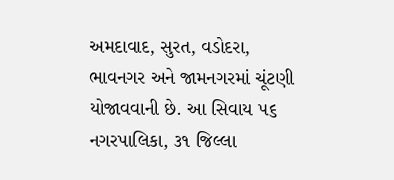અમદાવાદ, સુરત, વડોદરા, ભાવનગર અને જામનગરમાં ચૂંટણી યોજાવવાની છે. આ સિવાય ૫૬ નગરપાલિકા, ૩૧ જિલ્લા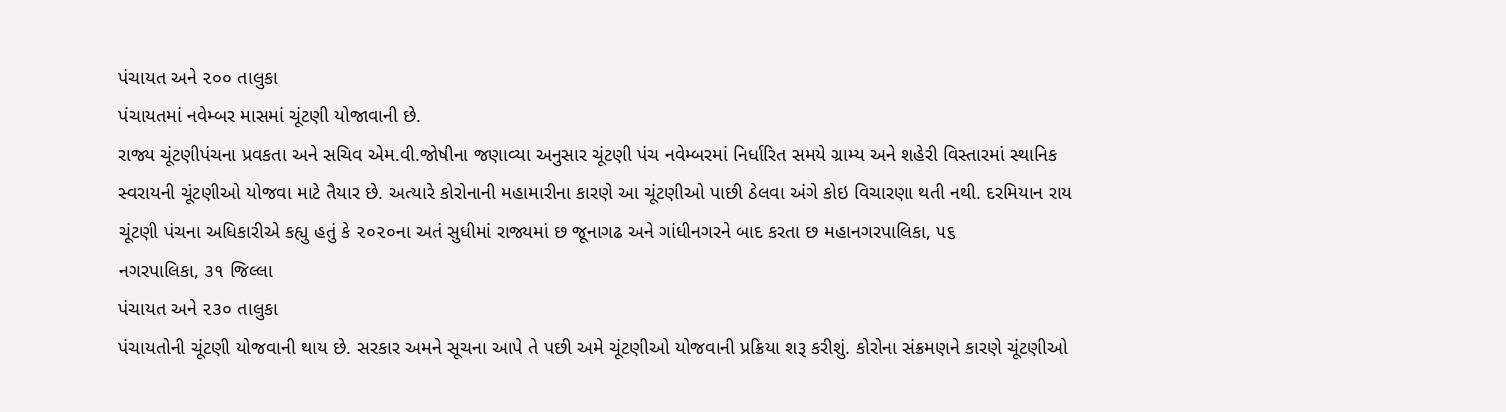પંચાયત અને ૨૦૦ તાલુકા
પંચાયતમાં નવેમ્બર માસમાં ચૂંટણી યોજાવાની છે.
રાજ્ય ચૂંટણીપંચના પ્રવકતા અને સચિવ એમ.વી.જોષીના જણાવ્યા અનુસાર ચૂંટણી પંચ નવેમ્બરમાં નિર્ધારિત સમયે ગ્રામ્ય અને શહેરી વિસ્તારમાં સ્થાનિક સ્વરાયની ચૂંટણીઓ યોજવા માટે તૈયાર છે. અત્યારે કોરોનાની મહામારીના કારણે આ ચૂંટણીઓ પાછી ઠેલવા અંગે કોઇ વિચારણા થતી નથી. દરમિયાન રાય ચૂંટણી પંચના અધિકારીએ કહ્યુ હતું કે ૨૦૨૦ના અતં સુધીમાં રાજ્યમાં છ જૂનાગઢ અને ગાંધીનગરને બાદ કરતા છ મહાનગરપાલિકા, ૫૬
નગરપાલિકા, ૩૧ જિલ્લા
પંચાયત અને ૨૩૦ તાલુકા
પંચાયતોની ચૂંટણી યોજવાની થાય છે. સરકાર અમને સૂચના આપે તે પછી અમે ચૂંટણીઓ યોજવાની પ્રક્રિયા શરૂ કરીશું. કોરોના સંક્રમણને કારણે ચૂંટણીઓ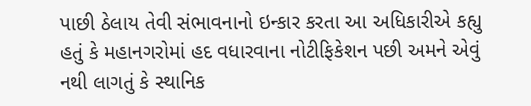પાછી ઠેલાય તેવી સંભાવનાનો ઇન્કાર કરતા આ અધિકારીએ કહ્યુ હતું કે મહાનગરોમાં હદ વધારવાના નોટીફિકેશન પછી અમને એવું નથી લાગતું કે સ્થાનિક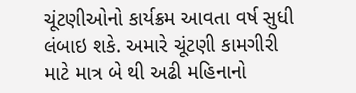ચૂંટણીઓનો કાર્યક્રમ આવતા વર્ષ સુધી લંબાઇ શકે. અમારે ચૂંટણી કામગીરી માટે માત્ર બે થી અઢી મહિનાનો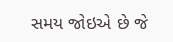સમય જોઇએ છે જે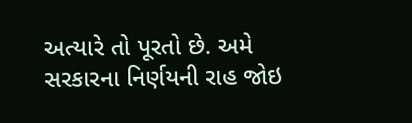અત્યારે તો પૂરતો છે. અમે સરકારના નિર્ણયની રાહ જોઇ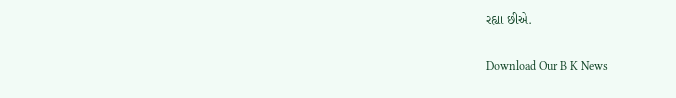રહ્યા છીએ.

Download Our B K News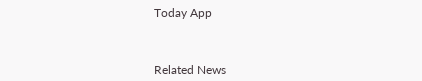Today App



Related News